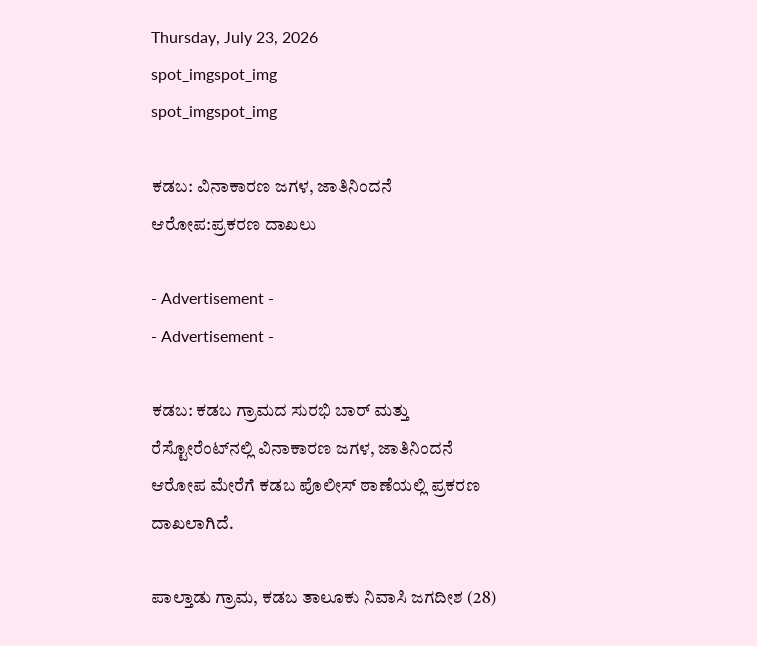Thursday, July 23, 2026
spot_imgspot_img
spot_imgspot_img

ಕಡಬ: ವಿನಾಕಾರಣ ಜಗಳ, ಜಾತಿನಿಂದನೆ ಆರೋಪ:ಪ್ರಕರಣ ದಾಖಲು

- Advertisement -
- Advertisement -

ಕಡಬ: ಕಡಬ ಗ್ರಾಮದ ಸುರಭಿ ಬಾರ್ ಮತ್ತು ರೆಸ್ಟೋರೆಂಟ್‌ನಲ್ಲಿ ವಿನಾಕಾರಣ ಜಗಳ, ಜಾತಿನಿಂದನೆ ಆರೋಪ ಮೇರೆಗೆ ಕಡಬ ಪೊಲೀಸ್ ಠಾಣೆಯಲ್ಲಿ ಪ್ರಕರಣ ದಾಖಲಾಗಿದೆ.

ಪಾಲ್ತಾಡು ಗ್ರಾಮ, ಕಡಬ ತಾಲೂಕು ನಿವಾಸಿ ಜಗದೀಶ (28)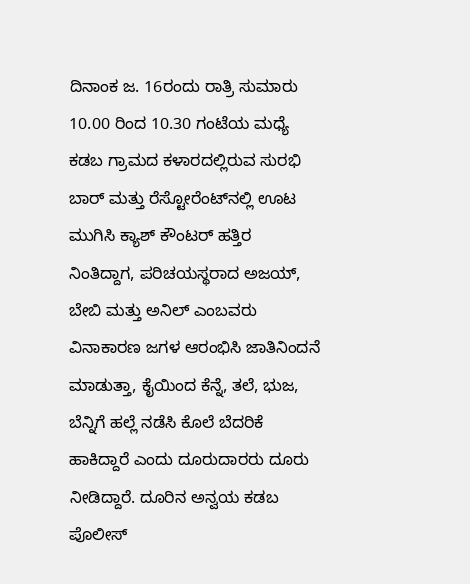ದಿನಾಂಕ ಜ. 16ರಂದು ರಾತ್ರಿ ಸುಮಾರು 10.00 ರಿಂದ 10.30 ಗಂಟೆಯ ಮಧ್ಯೆ ಕಡಬ ಗ್ರಾಮದ ಕಳಾರದಲ್ಲಿರುವ ಸುರಭಿ ಬಾರ್ ಮತ್ತು ರೆಸ್ಟೋರೆಂಟ್‌ನಲ್ಲಿ ಊಟ ಮುಗಿಸಿ ಕ್ಯಾಶ್ ಕೌಂಟರ್ ಹತ್ತಿರ ನಿಂತಿದ್ದಾಗ, ಪರಿಚಯಸ್ಥರಾದ ಅಜಯ್, ಬೇಬಿ ಮತ್ತು ಅನಿಲ್ ಎಂಬವರು ವಿನಾಕಾರಣ ಜಗಳ ಆರಂಭಿಸಿ ಜಾತಿನಿಂದನೆ ಮಾಡುತ್ತಾ, ಕೈಯಿಂದ ಕೆನ್ನೆ, ತಲೆ, ಭುಜ, ಬೆನ್ನಿಗೆ ಹಲ್ಲೆ ನಡೆಸಿ ಕೊಲೆ ಬೆದರಿಕೆ ಹಾಕಿದ್ದಾರೆ ಎಂದು ದೂರುದಾರರು ದೂರು ನೀಡಿದ್ದಾರೆ. ದೂರಿನ ಅನ್ವಯ ಕಡಬ ಪೊಲೀಸ್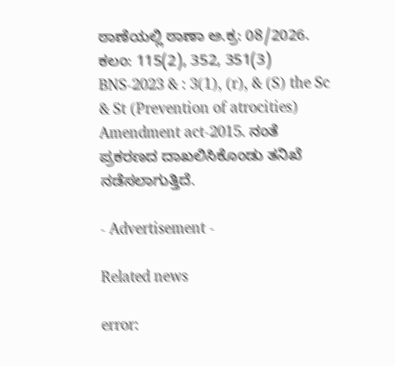ಠಾಣೆಯಲ್ಲಿ ಠಾಣಾ ಅ.ಕ್ರ: 08/2026. ಕಲಂ: 115(2), 352, 351(3) BNS-2023 & : 3(1), (r), & (S) the Sc & St (Prevention of atrocities) Amendment act-2015. ನಂತೆ ಪ್ರಕರಣದ ದಾಖಲಿಸಿಕೊಂಡು ತನಿಖೆ ನಡೆಸಲಾಗುತ್ತಿದೆ.

- Advertisement -

Related news

error: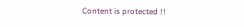Content is protected !!